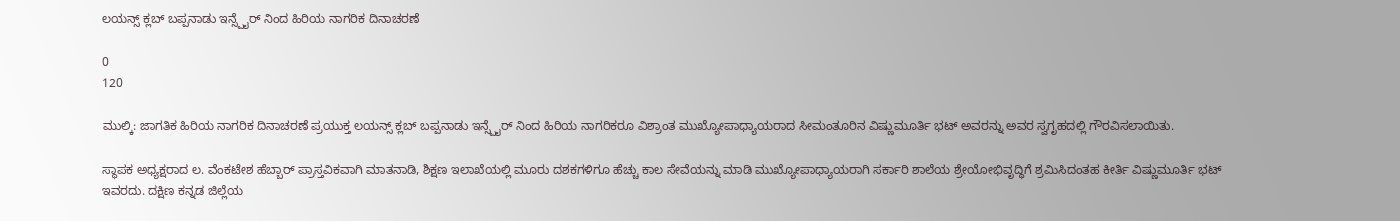ಲಯನ್ಸ್ ಕ್ಲಬ್ ಬಪ್ಪನಾಡು ಇನ್ಸ್ಪೈರ್ ನಿಂದ ಹಿರಿಯ ನಾಗರಿಕ ದಿನಾಚರಣೆ

0
120

ಮುಲ್ಕಿ: ಜಾಗತಿಕ ಹಿರಿಯ ನಾಗರಿಕ ದಿನಾಚರಣೆ ಪ್ರಯುಕ್ತ ಲಯನ್ಸ್ ಕ್ಲಬ್ ಬಪ್ಪನಾಡು ಇನ್ಸ್ಪೈರ್ ನಿಂದ ಹಿರಿಯ ನಾಗರಿಕರೂ ವಿಶ್ರಾಂತ ಮುಖ್ಯೋಪಾಧ್ಯಾಯರಾದ ಸೀಮಂತೂರಿನ ವಿಷ್ಣುಮೂರ್ತಿ ಭಟ್ ಅವರನ್ನು ಅವರ ಸ್ವಗೃಹದಲ್ಲಿ ಗೌರವಿಸಲಾಯಿತು.

ಸ್ಥಾಪಕ ಅಧ್ಯಕ್ಷರಾದ ಲ. ವೆಂಕಟೇಶ ಹೆಬ್ಬಾರ್ ಪ್ರಾಸ್ತವಿಕವಾಗಿ ಮಾತನಾಡಿ, ಶಿಕ್ಷಣ ಇಲಾಖೆಯಲ್ಲಿ ಮೂರು ದಶಕಗಳಿಗೂ ಹೆಚ್ಚು ಕಾಲ ಸೇವೆಯನ್ನು ಮಾಡಿ ಮುಖ್ಯೋಪಾಧ್ಯಾಯರಾಗಿ ಸರ್ಕಾರಿ ಶಾಲೆಯ ಶ್ರೇಯೋಭಿವೃದ್ಧಿಗೆ ಶ್ರಮಿಸಿದಂತಹ ಕೀರ್ತಿ ವಿಷ್ಣುಮೂರ್ತಿ ಭಟ್ ಇವರದು. ದಕ್ಷಿಣ ಕನ್ನಡ ಜಿಲ್ಲೆಯ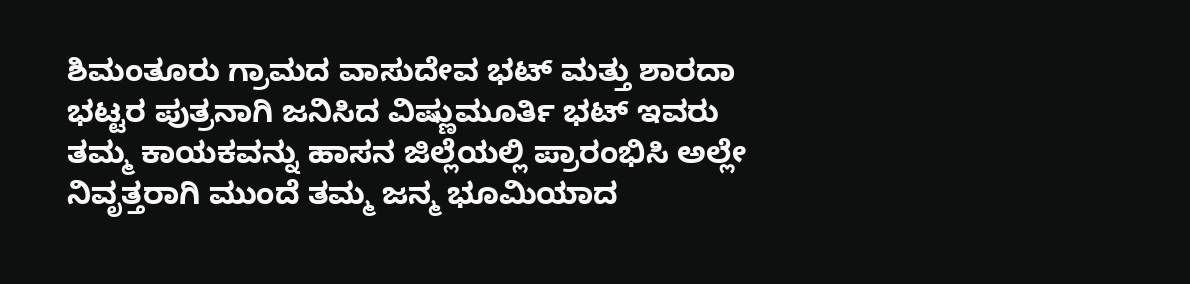ಶಿಮಂತೂರು ಗ್ರಾಮದ ವಾಸುದೇವ ಭಟ್ ಮತ್ತು ಶಾರದಾ ಭಟ್ಟರ ಪುತ್ರನಾಗಿ ಜನಿಸಿದ ವಿಷ್ಣುಮೂರ್ತಿ ಭಟ್ ಇವರು ತಮ್ಮ ಕಾಯಕವನ್ನು ಹಾಸನ ಜಿಲ್ಲೆಯಲ್ಲಿ ಪ್ರಾರಂಭಿಸಿ ಅಲ್ಲೇ ನಿವೃತ್ತರಾಗಿ ಮುಂದೆ ತಮ್ಮ ಜನ್ಮ ಭೂಮಿಯಾದ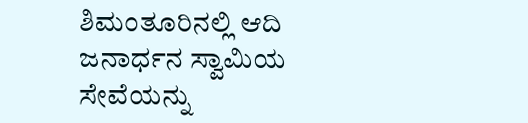ಶಿಮಂತೂರಿನಲ್ಲಿ ಆದಿ ಜನಾರ್ಧನ ಸ್ವಾಮಿಯ ಸೇವೆಯನ್ನು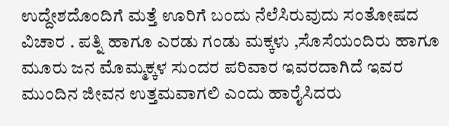ಉದ್ದೇಶದೊಂದಿಗೆ ಮತ್ತೆ ಊರಿಗೆ ಬಂದು ನೆಲೆಸಿರುವುದು ಸಂತೋಷದ ವಿಚಾರ . ಪತ್ನಿ ಹಾಗೂ ಎರಡು ಗಂಡು ಮಕ್ಕಳು ,ಸೊಸೆಯಂದಿರು ಹಾಗೂ ಮೂರು ಜನ ಮೊಮ್ಮಕ್ಕಳ ಸುಂದರ ಪರಿವಾರ ಇವರದಾಗಿದೆ ಇವರ ಮುಂದಿನ ಜೀವನ ಉತ್ತಮವಾಗಲಿ ಎಂದು ಹಾರೈಸಿದರು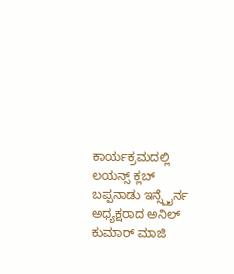ಕಾರ್ಯಕ್ರಮದಲ್ಲಿ ಲಯನ್ಸ್ ಕ್ಲಬ್ ಬಪ್ಪನಾಡು ಇನ್ಸ್ಪೈರ್ನ ಅಧ್ಯಕ್ಷರಾದ ಅನಿಲ್ ಕುಮಾರ್ ಮಾಜಿ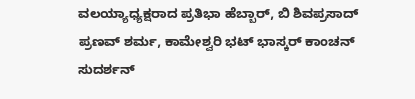ವಲಯ್ಯಾಧ್ಯಕ್ಷರಾದ ಪ್ರತಿಭಾ ಹೆಬ್ಬಾರ್, ಬಿ ಶಿವಪ್ರಸಾದ್ ಪ್ರಣವ್ ಶರ್ಮ, ಕಾಮೇಶ್ವರಿ ಭಟ್ ಭಾಸ್ಕರ್ ಕಾಂಚನ್ ಸುದರ್ಶನ್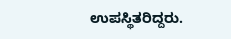ಉಪಸ್ಥಿತರಿದ್ದರು.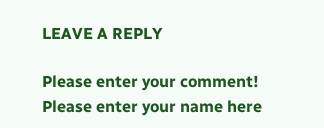LEAVE A REPLY

Please enter your comment!
Please enter your name here